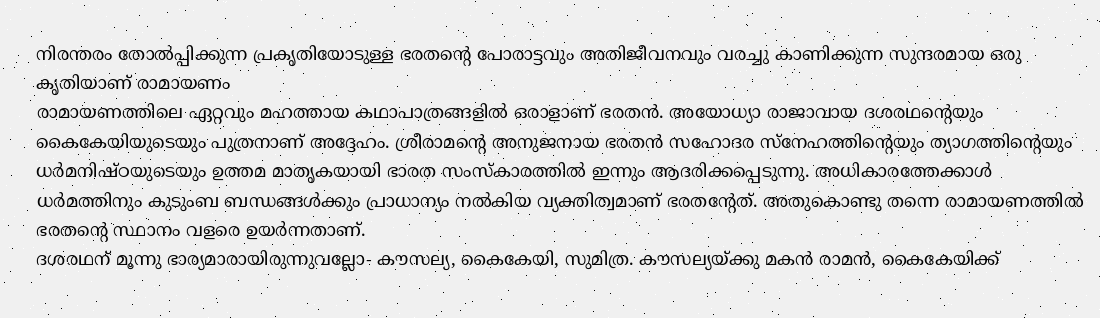നിരന്തരം തോൽപ്പിക്കുന്ന പ്രകൃതിയോടുള്ള ഭരതന്റെ പോരാട്ടവും അതിജീവനവും വരച്ചു കാണിക്കുന്ന സുന്ദരമായ ഒരു കൃതിയാണ് രാമായണം
രാമായണത്തിലെ ഏറ്റവും മഹത്തായ കഥാപാത്രങ്ങളിൽ ഒരാളാണ് ഭരതൻ. അയോധ്യാ രാജാവായ ദശരഥന്റെയും കൈകേയിയുടെയും പുത്രനാണ് അദ്ദേഹം. ശ്രീരാമന്റെ അനുജനായ ഭരതൻ സഹോദര സ്നേഹത്തിന്റെയും ത്യാഗത്തിന്റെയും ധർമനിഷ്ഠയുടെയും ഉത്തമ മാതൃകയായി ഭാരത സംസ്കാരത്തിൽ ഇന്നും ആദരിക്കപ്പെടുന്നു. അധികാരത്തേക്കാൾ ധർമത്തിനും കുടുംബ ബന്ധങ്ങൾക്കും പ്രാധാന്യം നൽകിയ വ്യക്തിത്വമാണ് ഭരതന്റേത്. അതുകൊണ്ടു തന്നെ രാമായണത്തിൽ ഭരതന്റെ സ്ഥാനം വളരെ ഉയർന്നതാണ്.
ദശരഥന് മൂന്നു ഭാര്യമാരായിരുന്നുവല്ലോ- കൗസല്യ, കൈകേയി, സുമിത്ര. കൗസല്യയ്ക്കു മകൻ രാമൻ, കൈകേയിക്ക്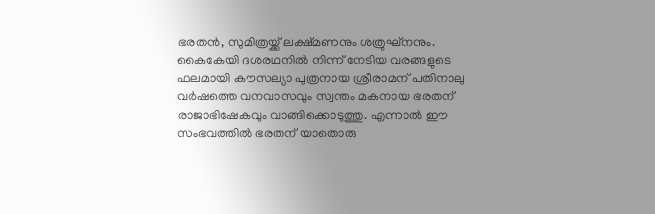ഭരതൻ, സുമിത്രയ്ക്ക് ലക്ഷ്മണനും ശത്രുഘ്നനും. കൈകേയി ദശരഥനിൽ നിന്ന് നേടിയ വരങ്ങളുടെ ഫലമായി കൗസല്യാ പുത്രനായ ശ്രീരാമന് പതിനാലു വർഷത്തെ വനവാസവും സ്വന്തം മകനായ ഭരതന് രാജാഭിഷേകവും വാങ്ങിക്കൊടുത്തു. എന്നാൽ ഈ സംഭവത്തിൽ ഭരതന് യാതൊരു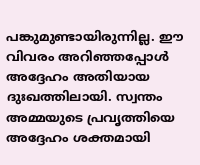പങ്കുമുണ്ടായിരുന്നില്ല. ഈ വിവരം അറിഞ്ഞപ്പോൾ അദ്ദേഹം അതിയായ ദുഃഖത്തിലായി. സ്വന്തം അമ്മയുടെ പ്രവൃത്തിയെ അദ്ദേഹം ശക്തമായി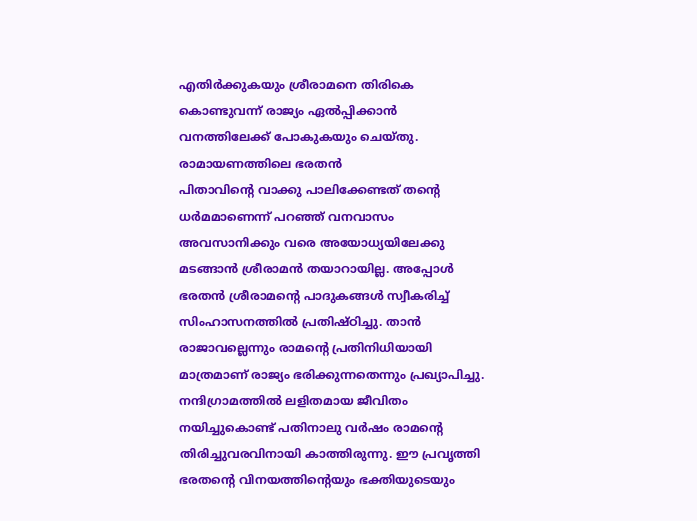എതിർക്കുകയും ശ്രീരാമനെ തിരികെ കൊണ്ടുവന്ന് രാജ്യം ഏൽപ്പിക്കാൻ വനത്തിലേക്ക് പോകുകയും ചെയ്തു.
രാമായണത്തിലെ ഭരതൻ
പിതാവിന്റെ വാക്കു പാലിക്കേണ്ടത് തന്റെ ധർമമാണെന്ന് പറഞ്ഞ് വനവാസം അവസാനിക്കും വരെ അയോധ്യയിലേക്കു മടങ്ങാൻ ശ്രീരാമൻ തയാറായില്ല. അപ്പോൾ ഭരതൻ ശ്രീരാമന്റെ പാദുകങ്ങൾ സ്വീകരിച്ച് സിംഹാസനത്തിൽ പ്രതിഷ്ഠിച്ചു. താൻ രാജാവല്ലെന്നും രാമന്റെ പ്രതിനിധിയായി മാത്രമാണ് രാജ്യം ഭരിക്കുന്നതെന്നും പ്രഖ്യാപിച്ചു. നന്ദിഗ്രാമത്തിൽ ലളിതമായ ജീവിതം നയിച്ചുകൊണ്ട് പതിനാലു വർഷം രാമന്റെ തിരിച്ചുവരവിനായി കാത്തിരുന്നു. ഈ പ്രവൃത്തി ഭരതന്റെ വിനയത്തിന്റെയും ഭക്തിയുടെയും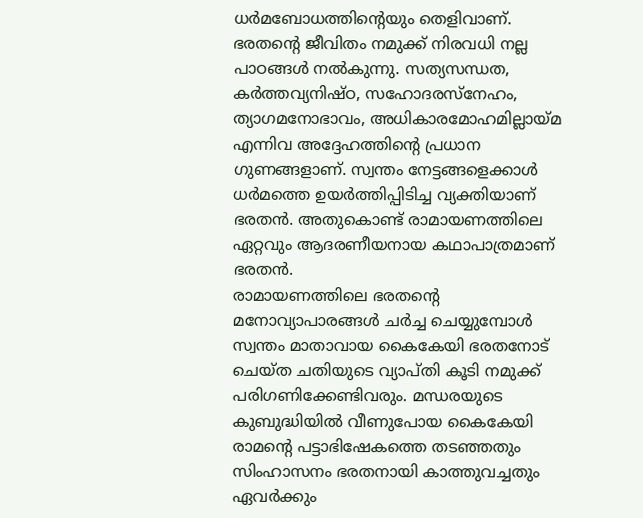ധർമബോധത്തിന്റെയും തെളിവാണ്.
ഭരതന്റെ ജീവിതം നമുക്ക് നിരവധി നല്ല പാഠങ്ങൾ നൽകുന്നു. സത്യസന്ധത, കർത്തവ്യനിഷ്ഠ, സഹോദരസ്നേഹം, ത്യാഗമനോഭാവം, അധികാരമോഹമില്ലായ്മ എന്നിവ അദ്ദേഹത്തിന്റെ പ്രധാന ഗുണങ്ങളാണ്. സ്വന്തം നേട്ടങ്ങളെക്കാൾ ധർമത്തെ ഉയർത്തിപ്പിടിച്ച വ്യക്തിയാണ് ഭരതൻ. അതുകൊണ്ട് രാമായണത്തിലെ ഏറ്റവും ആദരണീയനായ കഥാപാത്രമാണ് ഭരതൻ.
രാമായണത്തിലെ ഭരതന്റെ മനോവ്യാപാരങ്ങൾ ചർച്ച ചെയ്യുമ്പോൾ സ്വന്തം മാതാവായ കൈകേയി ഭരതനോട് ചെയ്ത ചതിയുടെ വ്യാപ്തി കൂടി നമുക്ക് പരിഗണിക്കേണ്ടിവരും. മന്ധരയുടെ കുബുദ്ധിയിൽ വീണുപോയ കൈകേയി രാമന്റെ പട്ടാഭിഷേകത്തെ തടഞ്ഞതും സിംഹാസനം ഭരതനായി കാത്തുവച്ചതും ഏവർക്കും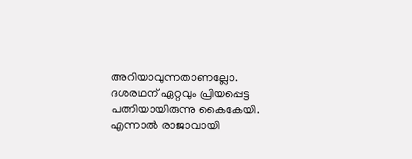അറിയാവുന്നതാണല്ലോ. ദശരഥന് ഏറ്റവും പ്രിയപ്പെട്ട പത്നിയായിരുന്നു കൈകേയി. എന്നാൽ രാജാവായി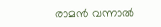രാമൻ വന്നാൽ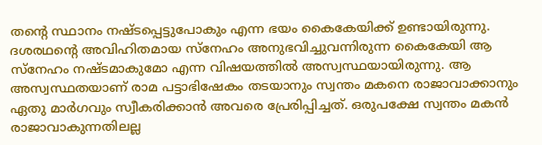തന്റെ സ്ഥാനം നഷ്ടപ്പെട്ടുപോകും എന്ന ഭയം കൈകേയിക്ക് ഉണ്ടായിരുന്നു. ദശരഥന്റെ അവിഹിതമായ സ്നേഹം അനുഭവിച്ചുവന്നിരുന്ന കൈകേയി ആ സ്നേഹം നഷ്ടമാകുമോ എന്ന വിഷയത്തിൽ അസ്വസ്ഥയായിരുന്നു. ആ അസ്വസ്ഥതയാണ് രാമ പട്ടാഭിഷേകം തടയാനും സ്വന്തം മകനെ രാജാവാക്കാനും ഏതു മാർഗവും സ്വീകരിക്കാൻ അവരെ പ്രേരിപ്പിച്ചത്. ഒരുപക്ഷേ സ്വന്തം മകൻ രാജാവാകുന്നതിലല്ല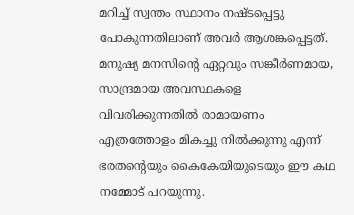മറിച്ച് സ്വന്തം സ്ഥാനം നഷ്ടപ്പെട്ടു പോകുന്നതിലാണ് അവർ ആശങ്കപ്പെട്ടത്. മനുഷ്യ മനസിന്റെ ഏറ്റവും സങ്കീർണമായ, സാന്ദ്രമായ അവസ്ഥകളെ വിവരിക്കുന്നതിൽ രാമായണം എത്രത്തോളം മികച്ചു നിൽക്കുന്നു എന്ന് ഭരതന്റെയും കൈകേയിയുടെയും ഈ കഥ നമ്മോട് പറയുന്നു.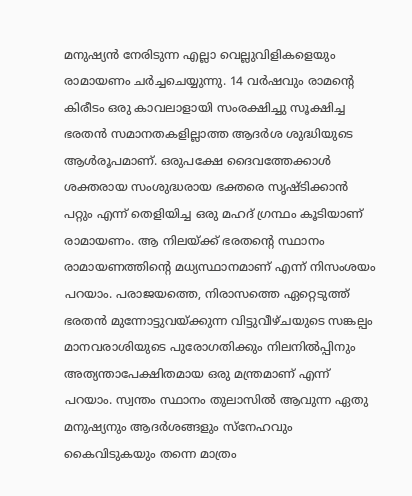മനുഷ്യൻ നേരിടുന്ന എല്ലാ വെല്ലുവിളികളെയും രാമായണം ചർച്ചചെയ്യുന്നു. 14 വർഷവും രാമന്റെ കിരീടം ഒരു കാവലാളായി സംരക്ഷിച്ചു സൂക്ഷിച്ച ഭരതൻ സമാനതകളില്ലാത്ത ആദർശ ശുദ്ധിയുടെ ആൾരൂപമാണ്. ഒരുപക്ഷേ ദൈവത്തേക്കാൾ ശക്തരായ സംശുദ്ധരായ ഭക്തരെ സൃഷ്ടിക്കാൻ പറ്റും എന്ന് തെളിയിച്ച ഒരു മഹദ് ഗ്രന്ഥം കൂടിയാണ് രാമായണം. ആ നിലയ്ക്ക് ഭരതന്റെ സ്ഥാനം രാമായണത്തിന്റെ മധ്യസ്ഥാനമാണ് എന്ന് നിസംശയം പറയാം. പരാജയത്തെ, നിരാസത്തെ ഏറ്റെടുത്ത് ഭരതൻ മുന്നോട്ടുവയ്ക്കുന്ന വിട്ടുവീഴ്ചയുടെ സങ്കല്പം മാനവരാശിയുടെ പുരോഗതിക്കും നിലനിൽപ്പിനും അത്യന്താപേക്ഷിതമായ ഒരു മന്ത്രമാണ് എന്ന് പറയാം. സ്വന്തം സ്ഥാനം തുലാസിൽ ആവുന്ന ഏതു മനുഷ്യനും ആദർശങ്ങളും സ്നേഹവും കൈവിടുകയും തന്നെ മാത്രം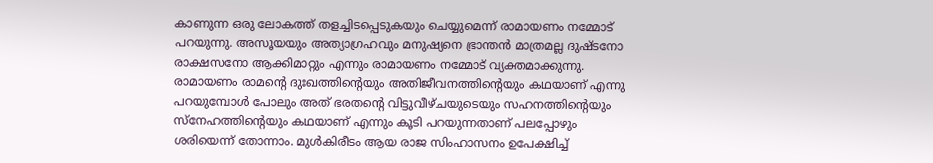കാണുന്ന ഒരു ലോകത്ത് തളച്ചിടപ്പെടുകയും ചെയ്യുമെന്ന് രാമായണം നമ്മോട് പറയുന്നു. അസൂയയും അത്യാഗ്രഹവും മനുഷ്യനെ ഭ്രാന്തൻ മാത്രമല്ല ദുഷ്ടനോ രാക്ഷസനോ ആക്കിമാറ്റും എന്നും രാമായണം നമ്മോട് വ്യക്തമാക്കുന്നു.
രാമായണം രാമന്റെ ദുഃഖത്തിന്റെയും അതിജീവനത്തിന്റെയും കഥയാണ് എന്നു പറയുമ്പോൾ പോലും അത് ഭരതന്റെ വിട്ടുവീഴ്ചയുടെയും സഹനത്തിന്റെയും സ്നേഹത്തിന്റെയും കഥയാണ് എന്നും കൂടി പറയുന്നതാണ് പലപ്പോഴും ശരിയെന്ന് തോന്നാം. മുൾകിരീടം ആയ രാജ സിംഹാസനം ഉപേക്ഷിച്ച്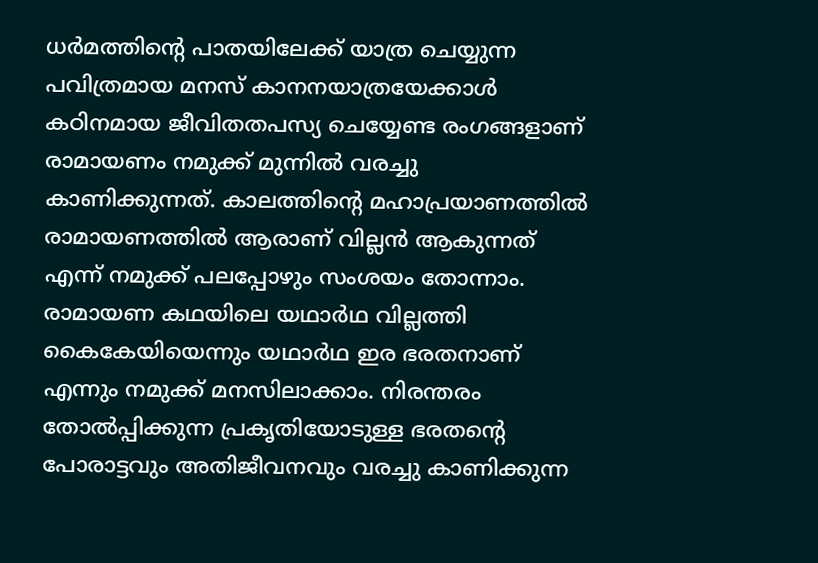ധർമത്തിന്റെ പാതയിലേക്ക് യാത്ര ചെയ്യുന്ന പവിത്രമായ മനസ് കാനനയാത്രയേക്കാൾ കഠിനമായ ജീവിതതപസ്യ ചെയ്യേണ്ട രംഗങ്ങളാണ് രാമായണം നമുക്ക് മുന്നിൽ വരച്ചു കാണിക്കുന്നത്. കാലത്തിന്റെ മഹാപ്രയാണത്തിൽ രാമായണത്തിൽ ആരാണ് വില്ലൻ ആകുന്നത് എന്ന് നമുക്ക് പലപ്പോഴും സംശയം തോന്നാം. രാമായണ കഥയിലെ യഥാർഥ വില്ലത്തി കൈകേയിയെന്നും യഥാർഥ ഇര ഭരതനാണ് എന്നും നമുക്ക് മനസിലാക്കാം. നിരന്തരം തോൽപ്പിക്കുന്ന പ്രകൃതിയോടുള്ള ഭരതന്റെ പോരാട്ടവും അതിജീവനവും വരച്ചു കാണിക്കുന്ന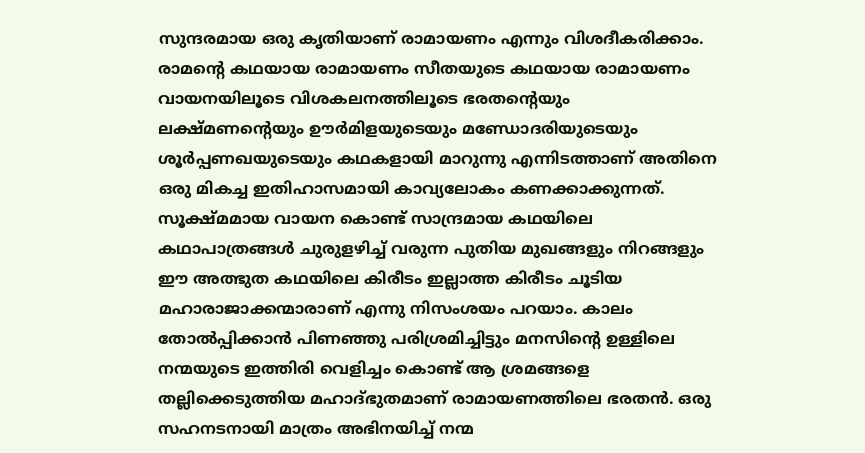സുന്ദരമായ ഒരു കൃതിയാണ് രാമായണം എന്നും വിശദീകരിക്കാം. രാമന്റെ കഥയായ രാമായണം സീതയുടെ കഥയായ രാമായണം വായനയിലൂടെ വിശകലനത്തിലൂടെ ഭരതന്റെയും ലക്ഷ്മണന്റെയും ഊർമിളയുടെയും മണ്ഡോദരിയുടെയും ശൂർപ്പണഖയുടെയും കഥകളായി മാറുന്നു എന്നിടത്താണ് അതിനെ ഒരു മികച്ച ഇതിഹാസമായി കാവ്യലോകം കണക്കാക്കുന്നത്.
സൂക്ഷ്മമായ വായന കൊണ്ട് സാന്ദ്രമായ കഥയിലെ കഥാപാത്രങ്ങൾ ചുരുളഴിച്ച് വരുന്ന പുതിയ മുഖങ്ങളും നിറങ്ങളും ഈ അത്ഭുത കഥയിലെ കിരീടം ഇല്ലാത്ത കിരീടം ചൂടിയ മഹാരാജാക്കന്മാരാണ് എന്നു നിസംശയം പറയാം. കാലം തോൽപ്പിക്കാൻ പിണഞ്ഞു പരിശ്രമിച്ചിട്ടും മനസിന്റെ ഉള്ളിലെ നന്മയുടെ ഇത്തിരി വെളിച്ചം കൊണ്ട് ആ ശ്രമങ്ങളെ തല്ലിക്കെടുത്തിയ മഹാദ്ഭുതമാണ് രാമായണത്തിലെ ഭരതൻ. ഒരു സഹനടനായി മാത്രം അഭിനയിച്ച് നന്മ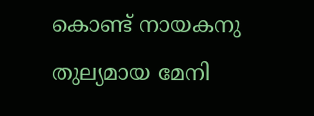കൊണ്ട് നായകനു തുല്യമായ മേനി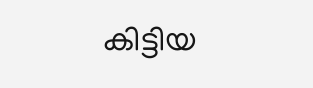കിട്ടിയ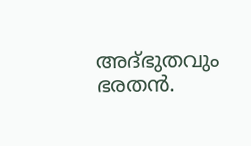അദ്ഭുതവും ഭരതൻ.